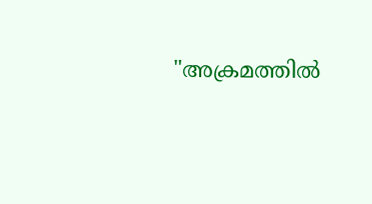"അക്രമത്തിൽ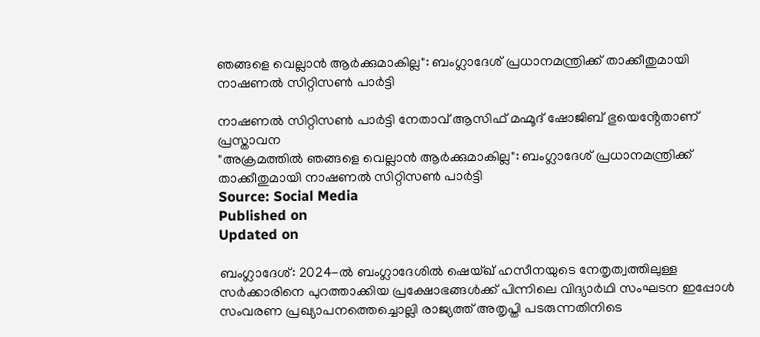ഞങ്ങളെ വെല്ലാൻ ആർക്കുമാകില്ല": ബംഗ്ലാദേശ് പ്രധാനമന്ത്രിക്ക് താക്കീതുമായി നാഷണൽ സിറ്റിസൺ പാർട്ടി

നാഷണൽ സിറ്റിസൺ പാർട്ടി നേതാവ് ആസിഫ് മഹ്മൂദ് ഷോജിബ് ഭുയെൻ്റേതാണ് പ്രസ്താവന
"അക്രമത്തിൽ ഞങ്ങളെ വെല്ലാൻ ആർക്കുമാകില്ല": ബംഗ്ലാദേശ് പ്രധാനമന്ത്രിക്ക് താക്കീതുമായി നാഷണൽ സിറ്റിസൺ പാർട്ടി
Source: Social Media
Published on
Updated on

ബംഗ്ലാദേശ്: 2024-ൽ ബംഗ്ലാദേശിൽ ഷെയ്ഖ് ഹസീനയുടെ നേതൃത്വത്തിലുള്ള സർക്കാരിനെ പുറത്താക്കിയ പ്രക്ഷോഭങ്ങൾക്ക് പിന്നിലെ വിദ്യാർഥി സംഘടന ഇപ്പോൾ സംവരണ പ്രഖ്യാപനത്തെച്ചൊല്ലി രാജ്യത്ത് അതൃപ്തി പടരുന്നതിനിടെ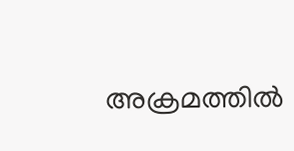അക്രമത്തിൽ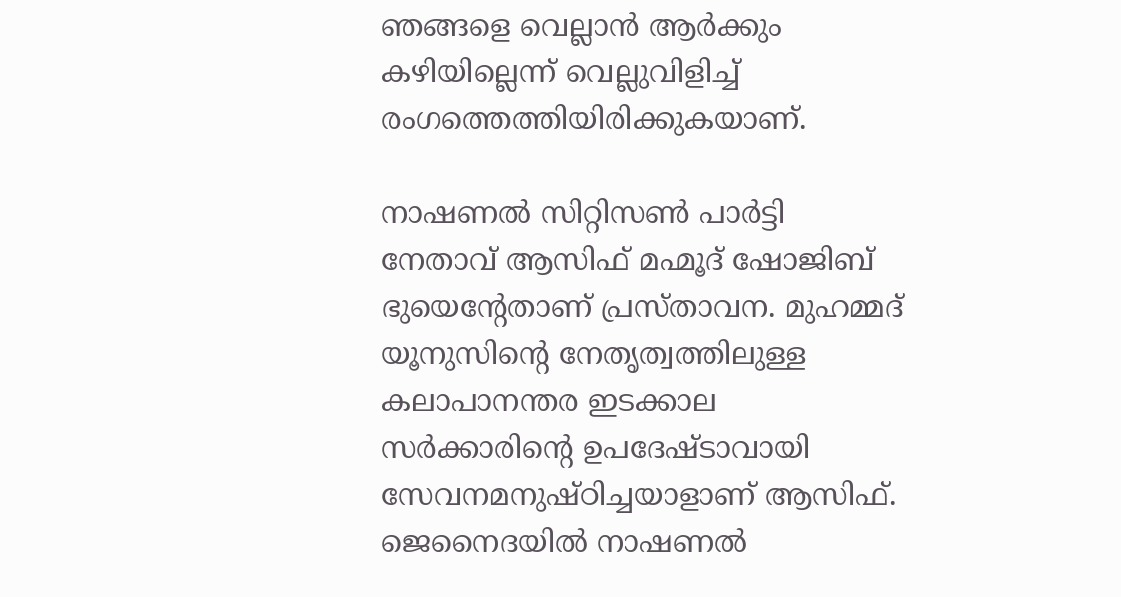ഞങ്ങളെ വെല്ലാൻ ആർക്കും കഴിയില്ലെന്ന് വെല്ലുവിളിച്ച് രംഗത്തെത്തിയിരിക്കുകയാണ്.

നാഷണൽ സിറ്റിസൺ പാർട്ടി നേതാവ് ആസിഫ് മഹ്മൂദ് ഷോജിബ് ഭുയെൻ്റേതാണ് പ്രസ്താവന. മുഹമ്മദ് യൂനുസിന്റെ നേതൃത്വത്തിലുള്ള കലാപാനന്തര ഇടക്കാല സർക്കാരിന്റെ ഉപദേഷ്ടാവായി സേവനമനുഷ്ഠിച്ചയാളാണ് ആസിഫ്. ജെനൈദയിൽ നാഷണൽ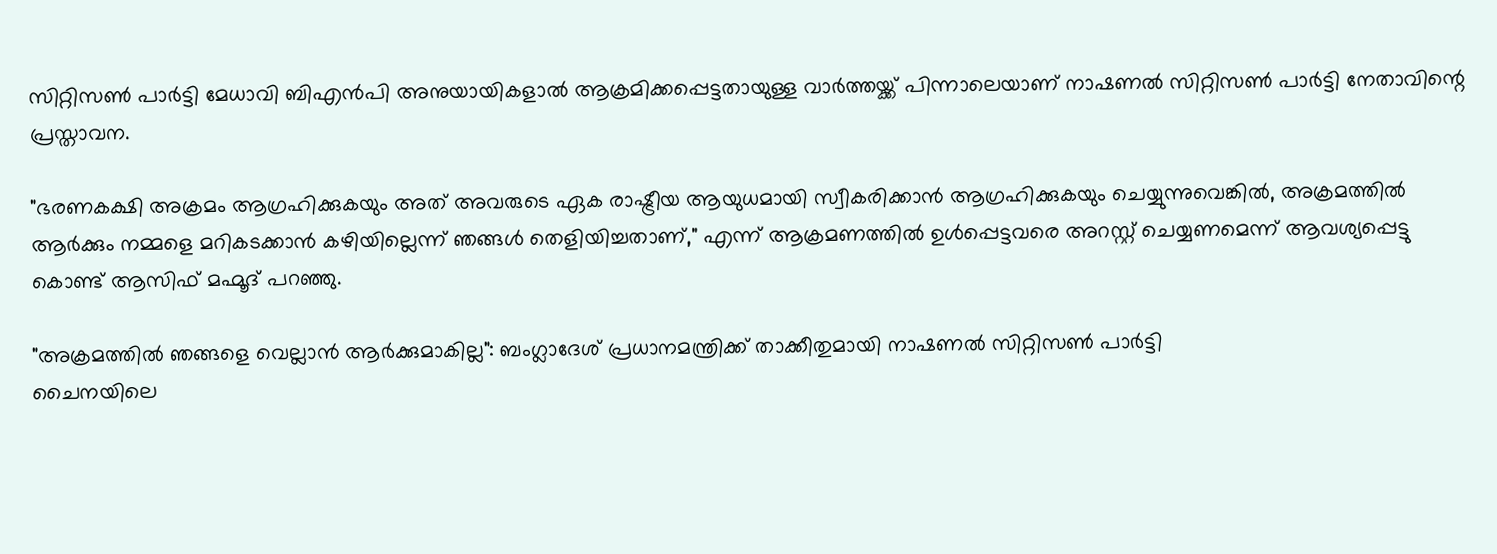സിറ്റിസൺ പാർട്ടി മേധാവി ബിഎൻപി അനുയായികളാൽ ആക്രമിക്കപ്പെട്ടതായുള്ള വാർത്തയ്ക്ക് പിന്നാലെയാണ് നാഷണൽ സിറ്റിസൺ പാർട്ടി നേതാവിന്റെ പ്രസ്താവന.

"ഭരണകക്ഷി അക്രമം ആഗ്രഹിക്കുകയും അത് അവരുടെ ഏക രാഷ്ട്രീയ ആയുധമായി സ്വീകരിക്കാൻ ആഗ്രഹിക്കുകയും ചെയ്യുന്നുവെങ്കിൽ, അക്രമത്തിൽ ആർക്കും നമ്മളെ മറികടക്കാൻ കഴിയില്ലെന്ന് ഞങ്ങൾ തെളിയിച്ചതാണ്," എന്ന് ആക്രമണത്തിൽ ഉൾപ്പെട്ടവരെ അറസ്റ്റ് ചെയ്യണമെന്ന് ആവശ്യപ്പെട്ടു കൊണ്ട് ആസിഫ് മഹ്മൂദ് പറഞ്ഞു.

"അക്രമത്തിൽ ഞങ്ങളെ വെല്ലാൻ ആർക്കുമാകില്ല": ബംഗ്ലാദേശ് പ്രധാനമന്ത്രിക്ക് താക്കീതുമായി നാഷണൽ സിറ്റിസൺ പാർട്ടി
ചൈനയിലെ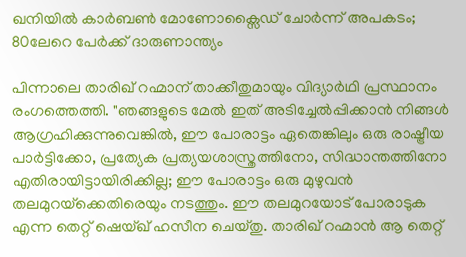ഖനിയിൽ കാർബൺ മോണോക്സൈഡ് ചോർന്ന് അപകടം; 80ലേറെ പേർക്ക് ദാരുണാന്ത്യം

പിന്നാലെ താരിഖ് റഹ്മാന് താക്കീതുമായും വിദ്യാർഥി പ്രസ്ഥാനം രംഗത്തെത്തി. "ഞങ്ങളുടെ മേൽ ഇത് അടിച്ചേൽപ്പിക്കാൻ നിങ്ങൾ ആഗ്രഹിക്കുന്നുവെങ്കിൽ, ഈ പോരാട്ടം ഏതെങ്കിലും ഒരു രാഷ്ട്രീയ പാർട്ടിക്കോ, പ്രത്യേക പ്രത്യയശാസ്ത്രത്തിനോ, സിദ്ധാന്തത്തിനോ എതിരായിട്ടായിരിക്കില്ല; ഈ പോരാട്ടം ഒരു മുഴുവൻ തലമുറയ്‌ക്കെതിരെയും നടത്തും. ഈ തലമുറയോട് പോരാടുക എന്ന തെറ്റ് ഷെയ്ഖ് ഹസീന ചെയ്തു. താരിഖ് റഹ്മാൻ ആ തെറ്റ്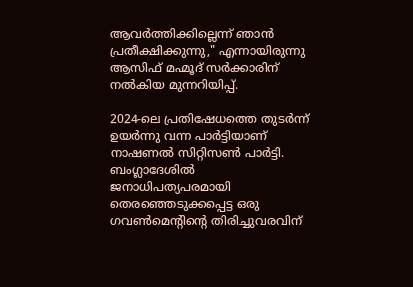ആവർത്തിക്കില്ലെന്ന് ഞാൻ പ്രതീക്ഷിക്കുന്നു," എന്നായിരുന്നു ആസിഫ് മഹ്മൂദ് സർക്കാരിന് നൽകിയ മുന്നറിയിപ്പ്.

2024-ലെ പ്രതിഷേധത്തെ തുടർന്ന് ഉയർന്നു വന്ന പാർട്ടിയാണ് നാഷണൽ സിറ്റിസൺ പാർട്ടി. ബംഗ്ലാദേശിൽ ജനാധിപത്യപരമായി തെരഞ്ഞെടുക്കപ്പെട്ട ഒരു ഗവൺമെന്റിന്റെ തിരിച്ചുവരവിന്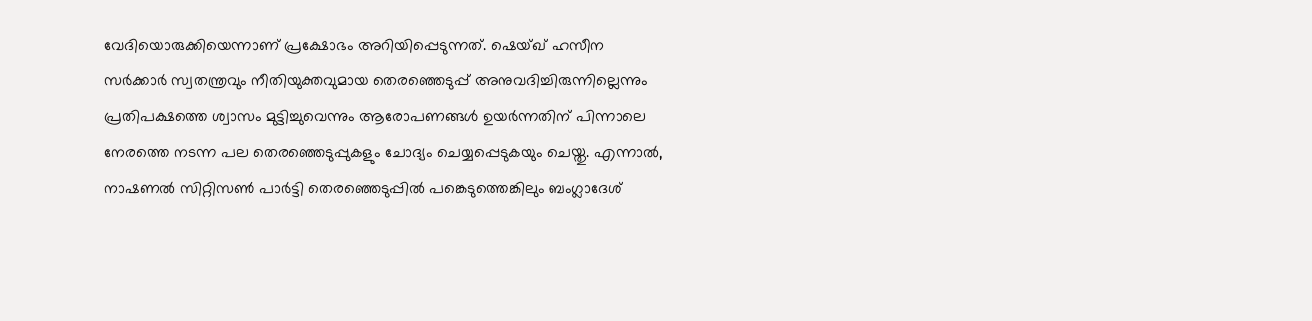വേദിയൊരുക്കിയെന്നാണ് പ്രക്ഷോഭം അറിയിപ്പെടുന്നത്. ഷെയ്ഖ് ഹസീന സർക്കാർ സ്വതന്ത്രവും നീതിയുക്തവുമായ തെരഞ്ഞെടുപ്പ് അനുവദിച്ചിരുന്നില്ലെന്നും പ്രതിപക്ഷത്തെ ശ്വാസം മുട്ടിച്ചുവെന്നും ആരോപണങ്ങൾ ഉയർന്നതിന് പിന്നാലെ നേരത്തെ നടന്ന പല തെരഞ്ഞെടുപ്പുകളും ചോദ്യം ചെയ്യപ്പെടുകയും ചെയ്തു. എന്നാൽ, നാഷണൽ സിറ്റിസൺ പാർട്ടി തെരഞ്ഞെടുപ്പിൽ പങ്കെടുത്തെങ്കിലും ബംഗ്ലാദേശ്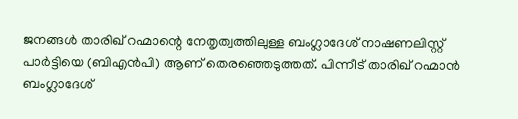ജനങ്ങൾ താരിഖ് റഹ്മാന്റെ നേതൃത്വത്തിലുള്ള ബംഗ്ലാദേശ് നാഷണലിസ്റ്റ് പാർട്ടിയെ (ബിഎൻപി) ആണ് തെരഞ്ഞെടുത്തത്. പിന്നീട് താരിഖ് റഹ്മാൻ ബംഗ്ലാദേശ്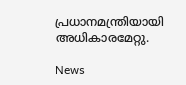പ്രധാനമന്ത്രിയായി അധികാരമേറ്റു.

News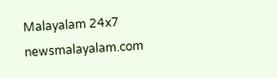Malayalam 24x7
newsmalayalam.com